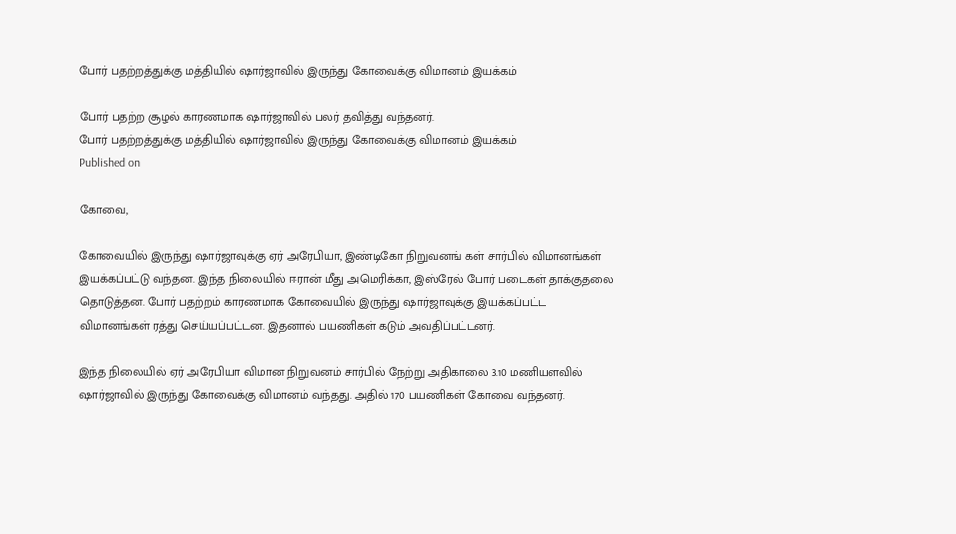போர் பதற்றத்துக்கு மத்தியில் ஷார்ஜாவில் இருந்து கோவைக்கு விமானம் இயக்கம்

போர் பதற்ற சூழல் காரணமாக ஷார்ஜாவில் பலர் தவித்து வந்தனர்.
போர் பதற்றத்துக்கு மத்தியில் ஷார்ஜாவில் இருந்து கோவைக்கு விமானம் இயக்கம்
Published on

கோவை,

கோவையில் இருந்து ஷார்ஜாவுக்கு ஏர் அரேபியா, இண்டிகோ நிறுவனங் கள் சார்பில் விமானங்கள் இயக்கப்பட்டு வந்தன. இந்த நிலையில் ஈரான் மீது அமெரிக்கா, இஸ்ரேல் போர் படைகள் தாக்குதலை தொடுத்தன. போர் பதற்றம் காரணமாக கோவையில் இருந்து ஷார்ஜாவுக்கு இயக்கப்பட்ட விமானங்கள் ரத்து செய்யப்பட்டன. இதனால் பயணிகள் கடும் அவதிப்பட்டனர்.

இந்த நிலையில் ஏர் அரேபியா விமான நிறுவனம் சார்பில் நேற்று அதிகாலை 3.10 மணியளவில் ஷார்ஜாவில் இருந்து கோவைக்கு விமானம் வந்தது. அதில் 170 பயணிகள் கோவை வந்தனர்.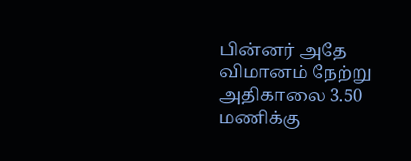பின்னர் அதே விமானம் நேற்று அதிகாலை 3.50 மணிக்கு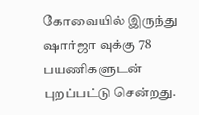கோவையில் இருந்து ஷார்ஜா வுக்கு 78 பயணிகளுடன் புறப்பட்டு சென்றது.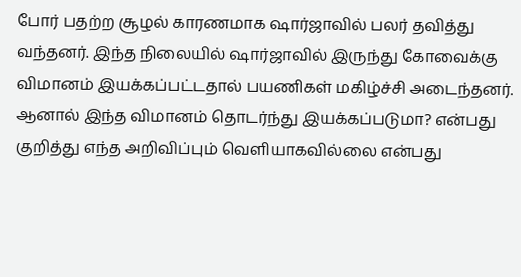போர் பதற்ற சூழல் காரணமாக ஷார்ஜாவில் பலர் தவித்து வந்தனர். இந்த நிலையில் ஷார்ஜாவில் இருந்து கோவைக்கு விமானம் இயக்கப்பட்டதால் பயணிகள் மகிழ்ச்சி அடைந்தனர். ஆனால் இந்த விமானம் தொடர்ந்து இயக்கப்படுமா? என்பது குறித்து எந்த அறிவிப்பும் வெளியாகவில்லை என்பது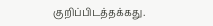குறிப்பிடத்தக்கது.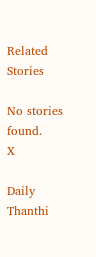Related Stories

No stories found.
X

Daily Thanthi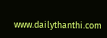www.dailythanthi.com